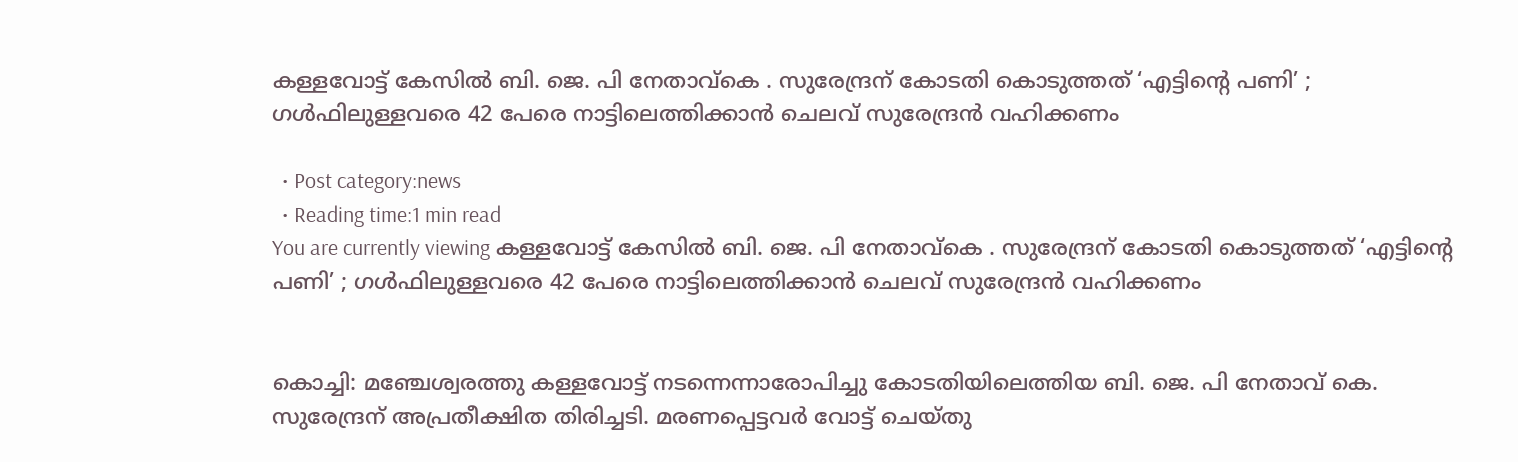കള്ളവോട്ട് കേസിൽ ബി. ജെ. പി നേതാവ്കെ . സുരേന്ദ്രന് കോടതി കൊടുത്തത് ‘എട്ടിന്റെ പണി’ ; ഗൾഫിലുള്ളവരെ 42 പേരെ നാട്ടിലെത്തിക്കാൻ ചെലവ് സുരേന്ദ്രൻ വഹിക്കണം

  • Post category:news
  • Reading time:1 min read
You are currently viewing കള്ളവോട്ട് കേസിൽ ബി. ജെ. പി നേതാവ്കെ . സുരേന്ദ്രന് കോടതി കൊടുത്തത് ‘എട്ടിന്റെ പണി’ ; ഗൾഫിലുള്ളവരെ 42 പേരെ നാട്ടിലെത്തിക്കാൻ ചെലവ് സുരേന്ദ്രൻ വഹിക്കണം


കൊച്ചി: മഞ്ചേശ്വരത്തു കള്ളവോട്ട് നടന്നെന്നാരോപിച്ചു കോടതിയിലെത്തിയ ബി. ജെ. പി നേതാവ് കെ. സുരേന്ദ്രന് അപ്രതീക്ഷിത തിരിച്ചടി. മരണപ്പെട്ടവർ വോട്ട് ചെയ്തു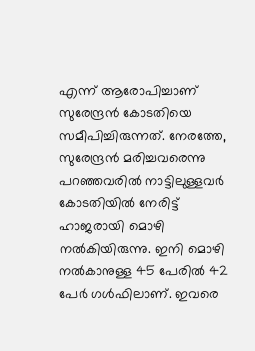എന്ന് ആരോപിച്ചാണ് സുരേന്ദ്രൻ കോടതിയെ സമീപിച്ചിരുന്നത്. നേരത്തേ, സുരേന്ദ്രന്‍ മരിച്ചവരെന്നു പറഞ്ഞവരിൽ നാട്ടിലുള്ളവർ കോടതിയില്‍ നേരിട്ട് ഹാജരായി മൊഴി നല്‍കിയിരുന്നു. ഇനി മൊഴി നല്‍കാനുള്ള 45 പേരില്‍ 42 പേര്‍ ഗള്‍ഫിലാണ്. ഇവരെ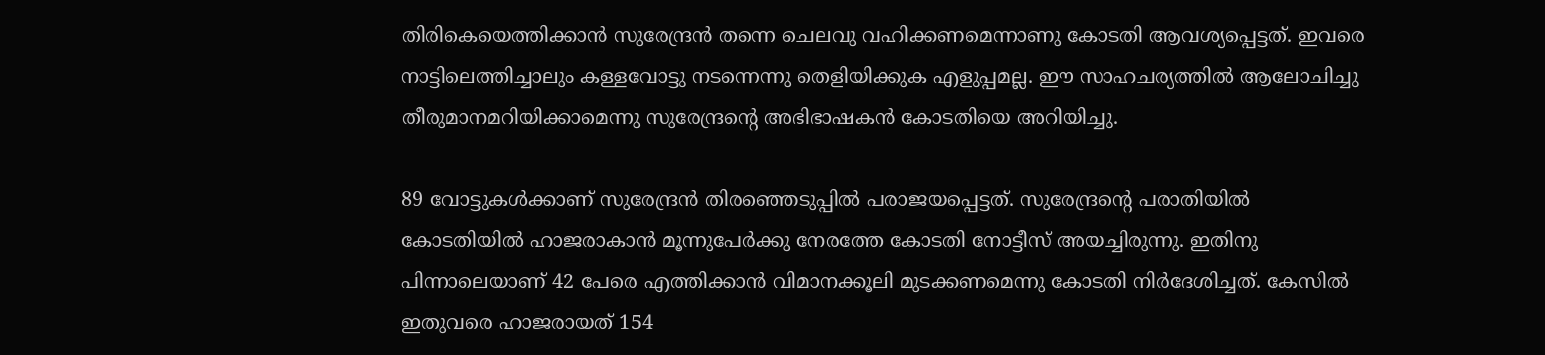തിരികെയെത്തിക്കാന്‍ സുരേന്ദ്രന്‍ തന്നെ ചെലവു വഹിക്കണമെന്നാണു കോടതി ആവശ്യപ്പെട്ടത്. ഇവരെ നാട്ടിലെത്തിച്ചാലും കള്ളവോട്ടു നടന്നെന്നു തെളിയിക്കുക എളുപ്പമല്ല. ഈ സാഹചര്യത്തില്‍ ആലോചിച്ചു തീരുമാനമറിയിക്കാമെന്നു സുരേന്ദ്രന്റെ അഭിഭാഷകന്‍ കോടതിയെ അറിയിച്ചു.

89 വോട്ടുകൾക്കാണ് സുരേന്ദ്രൻ തിരഞ്ഞെടുപ്പിൽ പരാജയപ്പെട്ടത്. സുരേന്ദ്രന്റെ പരാതിയില്‍ കോടതിയില്‍ ഹാജരാകാന്‍ മൂന്നുപേര്‍ക്കു നേരത്തേ കോടതി നോട്ടീസ് അയച്ചിരുന്നു. ഇതിനു പിന്നാലെയാണ് 42 പേരെ എത്തിക്കാന്‍ വിമാനക്കൂലി മുടക്കണമെന്നു കോടതി നിര്‍ദേശിച്ചത്. കേസില്‍ ഇതുവരെ ഹാജരായത് 154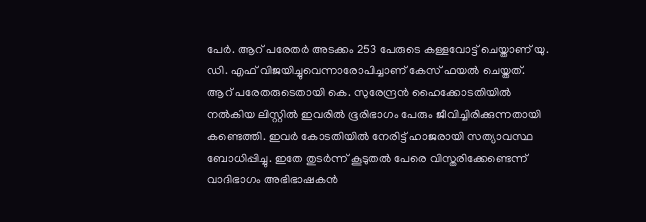പേര്‍. ആറ് പരേതര്‍ അടക്കം 253 പേരുടെ കള്ളവോട്ട് ചെയ്താണ് യു. ഡി. എഫ് വിജയിച്ചുവെന്നാരോപിച്ചാണ് കേസ് ഫയല്‍ ചെയ്തത്. ആറ് പരേതരുടെതായി കെ. സുരേന്ദ്രന്‍ ഹൈക്കോടതിയില്‍ നല്‍കിയ ലിസ്റ്റില്‍ ഇവരില്‍ ഭൂരിഭാഗം പേരും ജീവിച്ചിരിക്കുന്നതായി കണ്ടെത്തി. ഇവര്‍ കോടതിയില്‍ നേരിട്ട് ഹാജരായി സത്യാവസ്ഥ ബോധിപ്പിച്ചു. ഇതേ തുടര്‍ന്ന് കൂടുതല്‍ പേരെ വിസ്തരിക്കേണ്ടെന്ന് വാദിഭാഗം അഭിഭാഷകന്‍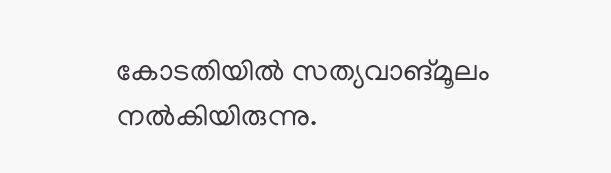കോടതിയില്‍ സത്യവാങ്മൂലം നല്‍കിയിരുന്നു.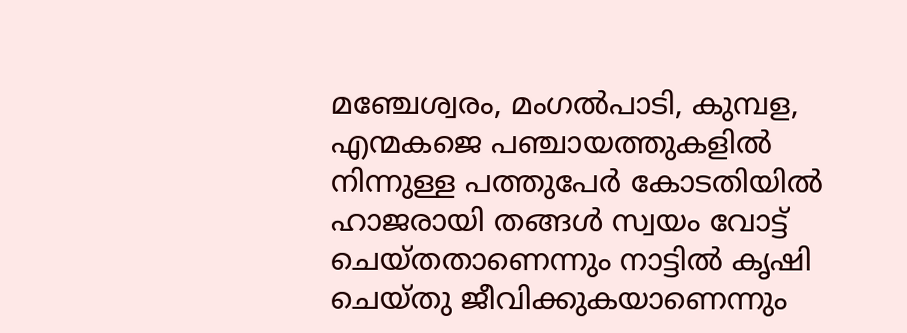മഞ്ചേശ്വരം, മംഗല്‍പാടി, കുമ്പള, എന്മകജെ പഞ്ചായത്തുകളില്‍ നിന്നുള്ള പത്തുപേര്‍ കോടതിയില്‍ ഹാജരായി തങ്ങള്‍ സ്വയം വോട്ട് ചെയ്തതാണെന്നും നാട്ടില്‍ കൃഷി ചെയ്തു ജീവിക്കുകയാണെന്നും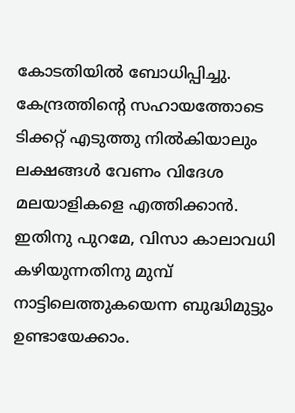കോടതിയില്‍ ബോധിപ്പിച്ചു. കേന്ദ്രത്തിന്റെ സഹായത്തോടെ ടിക്കറ്റ് എടുത്തു നില്‍കിയാലും ലക്ഷങ്ങള്‍ വേണം വിദേശ മലയാളികളെ എത്തിക്കാന്‍. ഇതിനു പുറമേ, വിസാ കാലാവധി കഴിയുന്നതിനു മുമ്പ് നാട്ടിലെത്തുകയെന്ന ബുദ്ധിമുട്ടും ഉണ്ടായേക്കാം.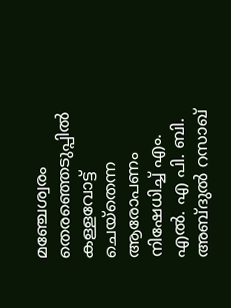മഞ്ചേശ്വരം തെരഞ്ഞെടുപ്പില്‍ കള്ളവോട്ട് ചെയ്‌തെന്ന ആരോപണം നിഷേധിച്ച് എം. എല്‍. എ പി. ബി. അബ്ദുല്‍ റസാഖ്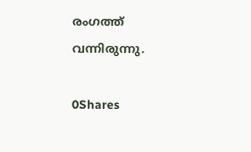രംഗത്ത് വന്നിരുന്നു.

0Shares